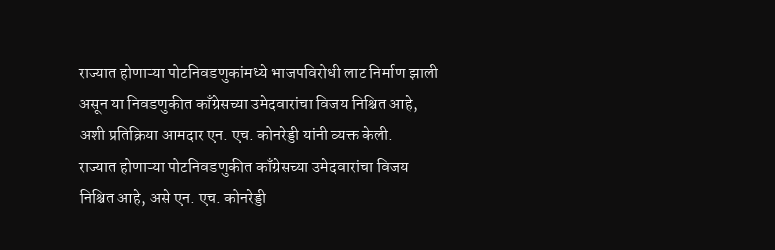राज्यात होणाऱ्या पोटनिवडणुकांमध्ये भाजपविरोधी लाट निर्माण झाली असून या निवडणुकीत काँग्रेसच्या उमेदवारांचा विजय निश्चित आहे, अशी प्रतिक्रिया आमदार एन. एच. कोनरेड्डी यांनी व्यक्त केली.
राज्यात होणाऱ्या पोटनिवडणुकीत काँग्रेसच्या उमेदवारांचा विजय निश्चित आहे, असे एन. एच. कोनरेड्डी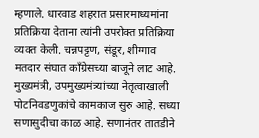म्हणाले. धारवाड शहरात प्रसारमाध्यमांना प्रतिक्रिया देताना त्यांनी उपरोक्त प्रतिक्रिया व्यक्त केली. चन्नपट्टण, संडूर, शीग्गाव मतदार संघात काँग्रेसच्या बाजूने लाट आहे. मुख्यमंत्री, उपमुख्यमंत्र्यांच्या नेतृत्वाखाली पोटनिवडणुकांचे कामकाज सुरु आहे. सध्या सणासुदीचा काळ आहे. सणानंतर तातडीने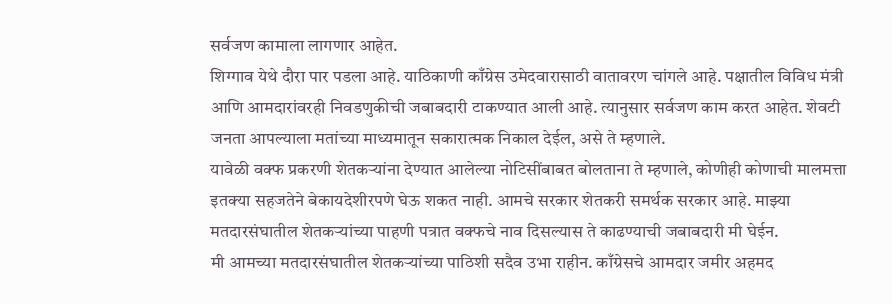सर्वजण कामाला लागणार आहेत.
शिग्गाव येथे दौरा पार पडला आहे. याठिकाणी काँग्रेस उमेदवारासाठी वातावरण चांगले आहे. पक्षातील विविध मंत्री आणि आमदारांवरही निवडणुकीची जबाबदारी टाकण्यात आली आहे. त्यानुसार सर्वजण काम करत आहेत. शेवटी जनता आपल्याला मतांच्या माध्यमातून सकारात्मक निकाल देईल, असे ते म्हणाले.
यावेळी वक्फ प्रकरणी शेतकऱ्यांना देण्यात आलेल्या नोटिसींबाबत बोलताना ते म्हणाले, कोणीही कोणाची मालमत्ता इतक्या सहजतेने बेकायदेशीरपणे घेऊ शकत नाही. आमचे सरकार शेतकरी समर्थक सरकार आहे. माझ्या मतदारसंघातील शेतकऱ्यांच्या पाहणी पत्रात वक्फचे नाव दिसल्यास ते काढण्याची जबाबदारी मी घेईन.
मी आमच्या मतदारसंघातील शेतकऱ्यांच्या पाठिशी सदैव उभा राहीन. काँग्रेसचे आमदार जमीर अहमद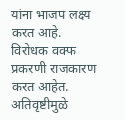यांना भाजप लक्ष्य करत आहे. विरोधक वक्फ प्रकरणी राजकारण करत आहेत. अतिवृष्टीमुळे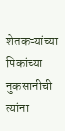शेतकऱ्यांच्या पिकांच्या नुकसानीची त्यांना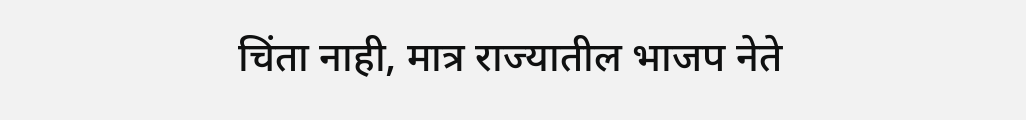चिंता नाही, मात्र राज्यातील भाजप नेते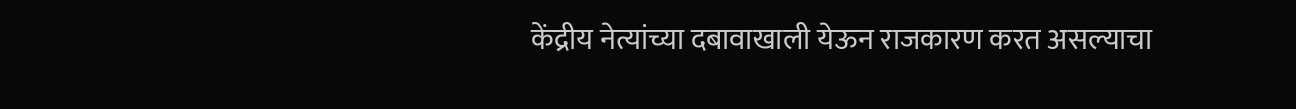केंद्रीय नेत्यांच्या दबावाखाली येऊन राजकारण करत असल्याचा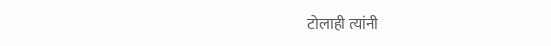टोलाही त्यांनी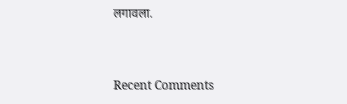लगावला.


Recent Comments